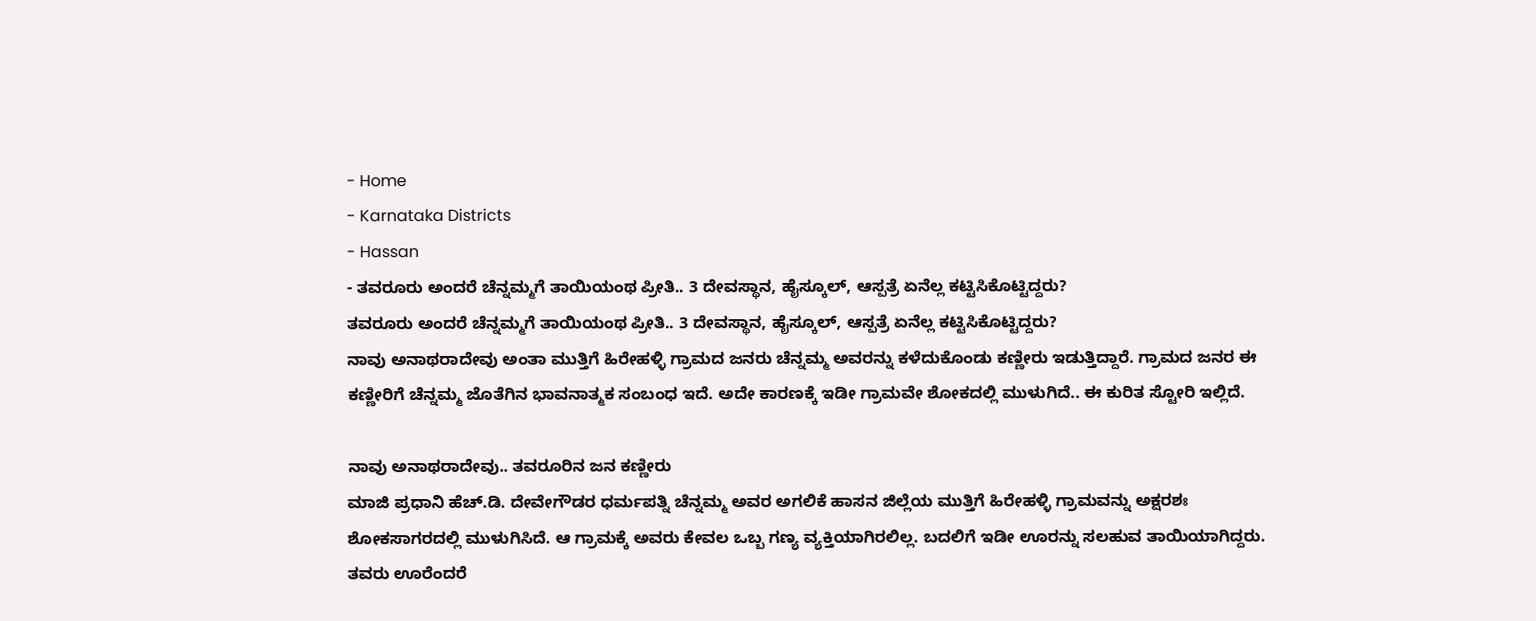- Home
- Karnataka Districts
- Hassan
- ತವರೂರು ಅಂದರೆ ಚೆನ್ನಮ್ಮಗೆ ತಾಯಿಯಂಥ ಪ್ರೀತಿ.. 3 ದೇವಸ್ಥಾನ, ಹೈಸ್ಕೂಲ್, ಆಸ್ಪತ್ರೆ ಏನೆಲ್ಲ ಕಟ್ಟಿಸಿಕೊಟ್ಟಿದ್ದರು?
ತವರೂರು ಅಂದರೆ ಚೆನ್ನಮ್ಮಗೆ ತಾಯಿಯಂಥ ಪ್ರೀತಿ.. 3 ದೇವಸ್ಥಾನ, ಹೈಸ್ಕೂಲ್, ಆಸ್ಪತ್ರೆ ಏನೆಲ್ಲ ಕಟ್ಟಿಸಿಕೊಟ್ಟಿದ್ದರು?
ನಾವು ಅನಾಥರಾದೇವು ಅಂತಾ ಮುತ್ತಿಗೆ ಹಿರೇಹಳ್ಳಿ ಗ್ರಾಮದ ಜನರು ಚೆನ್ನಮ್ಮ ಅವರನ್ನು ಕಳೆದುಕೊಂಡು ಕಣ್ಣೀರು ಇಡುತ್ತಿದ್ದಾರೆ. ಗ್ರಾಮದ ಜನರ ಈ ಕಣ್ಣೀರಿಗೆ ಚೆನ್ನಮ್ಮ ಜೊತೆಗಿನ ಭಾವನಾತ್ಮಕ ಸಂಬಂಧ ಇದೆ. ಅದೇ ಕಾರಣಕ್ಕೆ ಇಡೀ ಗ್ರಾಮವೇ ಶೋಕದಲ್ಲಿ ಮುಳುಗಿದೆ.. ಈ ಕುರಿತ ಸ್ಟೋರಿ ಇಲ್ಲಿದೆ.

ನಾವು ಅನಾಥರಾದೇವು.. ತವರೂರಿನ ಜನ ಕಣ್ಣೀರು
ಮಾಜಿ ಪ್ರಧಾನಿ ಹೆಚ್.ಡಿ. ದೇವೇಗೌಡರ ಧರ್ಮಪತ್ನಿ ಚೆನ್ನಮ್ಮ ಅವರ ಅಗಲಿಕೆ ಹಾಸನ ಜಿಲ್ಲೆಯ ಮುತ್ತಿಗೆ ಹಿರೇಹಳ್ಳಿ ಗ್ರಾಮವನ್ನು ಅಕ್ಷರಶಃ ಶೋಕಸಾಗರದಲ್ಲಿ ಮುಳುಗಿಸಿದೆ. ಆ ಗ್ರಾಮಕ್ಕೆ ಅವರು ಕೇವಲ ಒಬ್ಬ ಗಣ್ಯ ವ್ಯಕ್ತಿಯಾಗಿರಲಿಲ್ಲ. ಬದಲಿಗೆ ಇಡೀ ಊರನ್ನು ಸಲಹುವ ತಾಯಿಯಾಗಿದ್ದರು. ತವರು ಊರೆಂದರೆ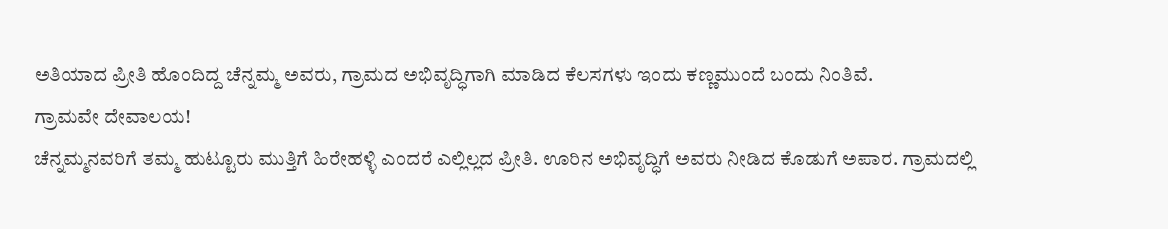ಅತಿಯಾದ ಪ್ರೀತಿ ಹೊಂದಿದ್ದ ಚೆನ್ನಮ್ಮ ಅವರು, ಗ್ರಾಮದ ಅಭಿವೃದ್ಧಿಗಾಗಿ ಮಾಡಿದ ಕೆಲಸಗಳು ಇಂದು ಕಣ್ಣಮುಂದೆ ಬಂದು ನಿಂತಿವೆ.
ಗ್ರಾಮವೇ ದೇವಾಲಯ!
ಚೆನ್ನಮ್ಮನವರಿಗೆ ತಮ್ಮ ಹುಟ್ಟೂರು ಮುತ್ತಿಗೆ ಹಿರೇಹಳ್ಳಿ ಎಂದರೆ ಎಲ್ಲಿಲ್ಲದ ಪ್ರೀತಿ. ಊರಿನ ಅಭಿವೃದ್ಧಿಗೆ ಅವರು ನೀಡಿದ ಕೊಡುಗೆ ಅಪಾರ. ಗ್ರಾಮದಲ್ಲಿ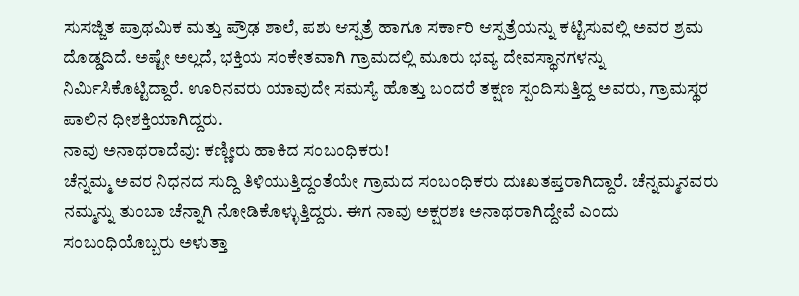ಸುಸಜ್ಜಿತ ಪ್ರಾಥಮಿಕ ಮತ್ತು ಪ್ರೌಢ ಶಾಲೆ, ಪಶು ಆಸ್ಪತ್ರೆ ಹಾಗೂ ಸರ್ಕಾರಿ ಆಸ್ಪತ್ರೆಯನ್ನು ಕಟ್ಟಿಸುವಲ್ಲಿ ಅವರ ಶ್ರಮ ದೊಡ್ಡದಿದೆ. ಅಷ್ಟೇ ಅಲ್ಲದೆ, ಭಕ್ತಿಯ ಸಂಕೇತವಾಗಿ ಗ್ರಾಮದಲ್ಲಿ ಮೂರು ಭವ್ಯ ದೇವಸ್ಥಾನಗಳನ್ನು ನಿರ್ಮಿಸಿಕೊಟ್ಟಿದ್ದಾರೆ. ಊರಿನವರು ಯಾವುದೇ ಸಮಸ್ಯೆ ಹೊತ್ತು ಬಂದರೆ ತಕ್ಷಣ ಸ್ಪಂದಿಸುತ್ತಿದ್ದ ಅವರು, ಗ್ರಾಮಸ್ಥರ ಪಾಲಿನ ಧೀಶಕ್ತಿಯಾಗಿದ್ದರು.
ನಾವು ಅನಾಥರಾದೆವು: ಕಣ್ಣೀರು ಹಾಕಿದ ಸಂಬಂಧಿಕರು!
ಚೆನ್ನಮ್ಮ ಅವರ ನಿಧನದ ಸುದ್ದಿ ತಿಳಿಯುತ್ತಿದ್ದಂತೆಯೇ ಗ್ರಾಮದ ಸಂಬಂಧಿಕರು ದುಃಖತಪ್ತರಾಗಿದ್ದಾರೆ. ಚೆನ್ನಮ್ಮನವರು ನಮ್ಮನ್ನು ತುಂಬಾ ಚೆನ್ನಾಗಿ ನೋಡಿಕೊಳ್ಳುತ್ತಿದ್ದರು. ಈಗ ನಾವು ಅಕ್ಷರಶಃ ಅನಾಥರಾಗಿದ್ದೇವೆ ಎಂದು ಸಂಬಂಧಿಯೊಬ್ಬರು ಅಳುತ್ತಾ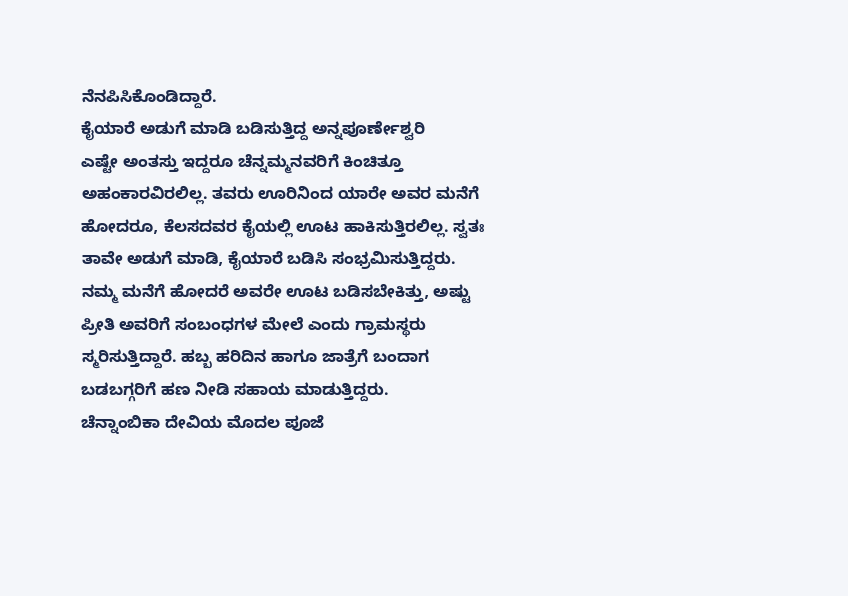ನೆನಪಿಸಿಕೊಂಡಿದ್ದಾರೆ.
ಕೈಯಾರೆ ಅಡುಗೆ ಮಾಡಿ ಬಡಿಸುತ್ತಿದ್ದ ಅನ್ನಪೂರ್ಣೇಶ್ವರಿ
ಎಷ್ಟೇ ಅಂತಸ್ತು ಇದ್ದರೂ ಚೆನ್ನಮ್ಮನವರಿಗೆ ಕಿಂಚಿತ್ತೂ ಅಹಂಕಾರವಿರಲಿಲ್ಲ. ತವರು ಊರಿನಿಂದ ಯಾರೇ ಅವರ ಮನೆಗೆ ಹೋದರೂ, ಕೆಲಸದವರ ಕೈಯಲ್ಲಿ ಊಟ ಹಾಕಿಸುತ್ತಿರಲಿಲ್ಲ. ಸ್ವತಃ ತಾವೇ ಅಡುಗೆ ಮಾಡಿ, ಕೈಯಾರೆ ಬಡಿಸಿ ಸಂಭ್ರಮಿಸುತ್ತಿದ್ದರು. ನಮ್ಮ ಮನೆಗೆ ಹೋದರೆ ಅವರೇ ಊಟ ಬಡಿಸಬೇಕಿತ್ತು, ಅಷ್ಟು ಪ್ರೀತಿ ಅವರಿಗೆ ಸಂಬಂಧಗಳ ಮೇಲೆ ಎಂದು ಗ್ರಾಮಸ್ಥರು ಸ್ಮರಿಸುತ್ತಿದ್ದಾರೆ. ಹಬ್ಬ ಹರಿದಿನ ಹಾಗೂ ಜಾತ್ರೆಗೆ ಬಂದಾಗ ಬಡಬಗ್ಗರಿಗೆ ಹಣ ನೀಡಿ ಸಹಾಯ ಮಾಡುತ್ತಿದ್ದರು.
ಚೆನ್ನಾಂಬಿಕಾ ದೇವಿಯ ಮೊದಲ ಪೂಜೆ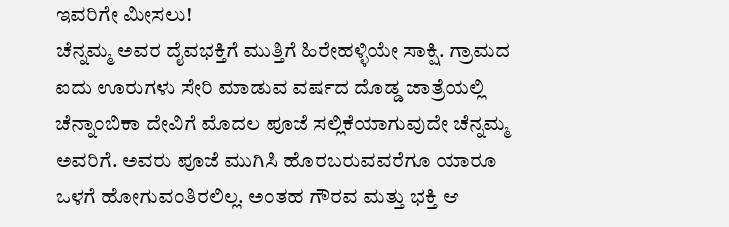ಇವರಿಗೇ ಮೀಸಲು!
ಚೆನ್ನಮ್ಮ ಅವರ ದೈವಭಕ್ತಿಗೆ ಮುತ್ತಿಗೆ ಹಿರೇಹಳ್ಳಿಯೇ ಸಾಕ್ಷಿ. ಗ್ರಾಮದ ಐದು ಊರುಗಳು ಸೇರಿ ಮಾಡುವ ವರ್ಷದ ದೊಡ್ಡ ಜಾತ್ರೆಯಲ್ಲಿ ಚೆನ್ನಾಂಬಿಕಾ ದೇವಿಗೆ ಮೊದಲ ಪೂಜೆ ಸಲ್ಲಿಕೆಯಾಗುವುದೇ ಚೆನ್ನಮ್ಮ ಅವರಿಗೆ. ಅವರು ಪೂಜೆ ಮುಗಿಸಿ ಹೊರಬರುವವರೆಗೂ ಯಾರೂ ಒಳಗೆ ಹೋಗುವಂತಿರಲಿಲ್ಲ. ಅಂತಹ ಗೌರವ ಮತ್ತು ಭಕ್ತಿ ಆ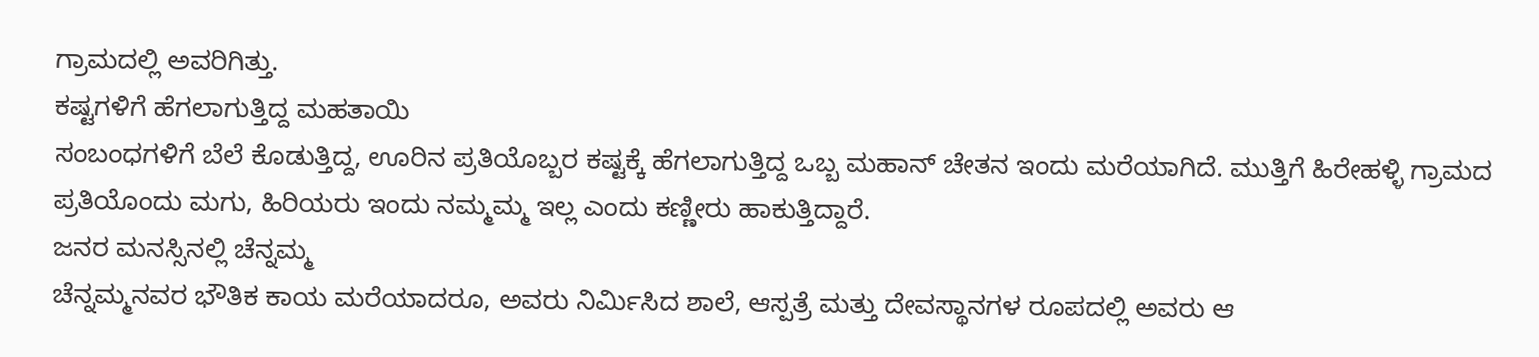ಗ್ರಾಮದಲ್ಲಿ ಅವರಿಗಿತ್ತು.
ಕಷ್ಟಗಳಿಗೆ ಹೆಗಲಾಗುತ್ತಿದ್ದ ಮಹತಾಯಿ
ಸಂಬಂಧಗಳಿಗೆ ಬೆಲೆ ಕೊಡುತ್ತಿದ್ದ, ಊರಿನ ಪ್ರತಿಯೊಬ್ಬರ ಕಷ್ಟಕ್ಕೆ ಹೆಗಲಾಗುತ್ತಿದ್ದ ಒಬ್ಬ ಮಹಾನ್ ಚೇತನ ಇಂದು ಮರೆಯಾಗಿದೆ. ಮುತ್ತಿಗೆ ಹಿರೇಹಳ್ಳಿ ಗ್ರಾಮದ ಪ್ರತಿಯೊಂದು ಮಗು, ಹಿರಿಯರು ಇಂದು ನಮ್ಮಮ್ಮ ಇಲ್ಲ ಎಂದು ಕಣ್ಣೀರು ಹಾಕುತ್ತಿದ್ದಾರೆ.
ಜನರ ಮನಸ್ಸಿನಲ್ಲಿ ಚೆನ್ನಮ್ಮ
ಚೆನ್ನಮ್ಮನವರ ಭೌತಿಕ ಕಾಯ ಮರೆಯಾದರೂ, ಅವರು ನಿರ್ಮಿಸಿದ ಶಾಲೆ, ಆಸ್ಪತ್ರೆ ಮತ್ತು ದೇವಸ್ಥಾನಗಳ ರೂಪದಲ್ಲಿ ಅವರು ಆ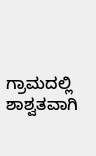ಗ್ರಾಮದಲ್ಲಿ ಶಾಶ್ವತವಾಗಿ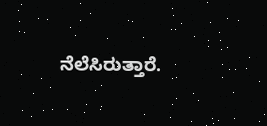ನೆಲೆಸಿರುತ್ತಾರೆ.